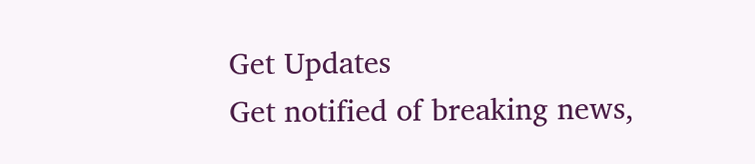Get Updates
Get notified of breaking news,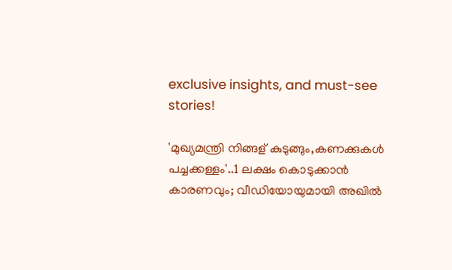exclusive insights, and must-see stories!

'മുഖ്യമന്ത്രി നിങ്ങള് കുടുങ്ങും,കണക്കുകൾ പച്ചക്കള്ളം'..1 ലക്ഷം കൊടുക്കാൻ കാരണവും; വീഡിയോയുമായി അഖിൽ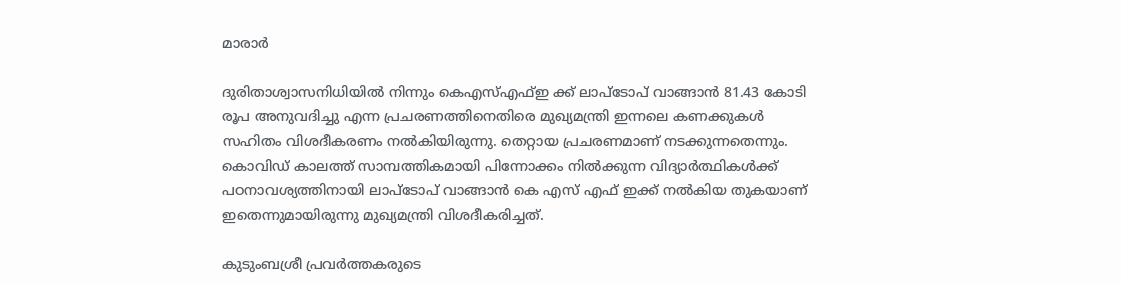മാരാർ

ദുരിതാശ്വാസനിധിയിൽ നിന്നും കെഎസ്എഫ്ഇ ക്ക് ലാപ്ടോപ് വാങ്ങാന്‍ 81.43 കോടി രൂപ അനുവദിച്ചു എന്ന പ്രചരണത്തിനെതിരെ മുഖ്യമന്ത്രി ഇന്നലെ കണക്കുകൾ സഹിതം വിശദീകരണം നൽകിയിരുന്നു. തെറ്റായ പ്രചരണമാണ് നടക്കുന്നതെന്നും. കൊവിഡ് കാലത്ത് സാമ്പത്തികമായി പിന്നോക്കം നില്‍ക്കുന്ന വിദ്യാര്‍ത്ഥികള്‍ക്ക് പഠനാവശ്യത്തിനായി ലാപ്ടോപ് വാങ്ങാന്‍ കെ എസ് എഫ് ഇക്ക് നല്‍കിയ തുകയാണ് ഇതെന്നുമായിരുന്നു മുഖ്യമന്ത്രി വിശദീകരിച്ചത്.

കുടുംബശ്രീ പ്രവര്‍ത്തകരുടെ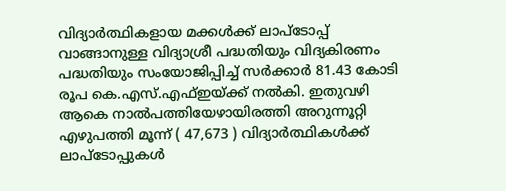വിദ്യാര്‍ത്ഥികളായ മക്കള്‍ക്ക് ലാപ്ടോപ്പ് വാങ്ങാനുള്ള വിദ്യാശ്രീ പദ്ധതിയും വിദ്യകിരണം പദ്ധതിയും സംയോജിപ്പിച്ച് സര്‍ക്കാര്‍ 81.43 കോടി രൂപ കെ.എസ്.എഫ്ഇയ്ക്ക് നല്‍കി. ഇതുവഴി ആകെ നാല്‍പത്തിയേഴായിരത്തി അറുന്നൂറ്റി എഴുപത്തി മൂന്ന് ( 47,673 ) വിദ്യാര്‍ത്ഥികള്‍ക്ക് ലാപ്ടോപ്പുകള്‍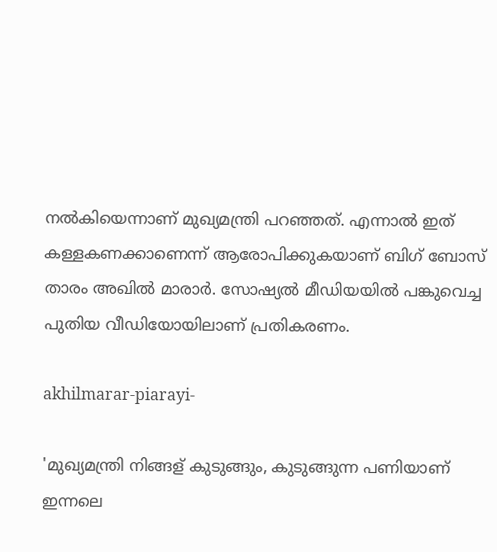നല്‍കിയെന്നാണ് മുഖ്യമന്ത്രി പറഞ്ഞത്. എന്നാൽ ഇത് കള്ളകണക്കാണെന്ന് ആരോപിക്കുകയാണ് ബിഗ് ബോസ് താരം അഖിൽ മാരാർ. സോഷ്യൽ മീഡിയയിൽ പങ്കുവെച്ച പുതിയ വീഡിയോയിലാണ് പ്രതികരണം.

akhilmarar-piarayi-

'മുഖ്യമന്ത്രി നിങ്ങള് കുടുങ്ങും, കുടുങ്ങുന്ന പണിയാണ് ഇന്നലെ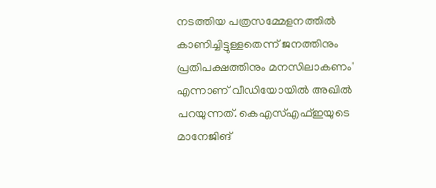നടത്തിയ പത്രസമ്മേളനത്തിൽ കാണിച്ചിട്ടുള്ളതെന്ന് ജനത്തിനും പ്രതിപക്ഷത്തിനും മനസിലാകണം' എന്നാണ് വീഡിയോയിൽ അഖിൽ പറയുന്നത്. കെഎസ്എഫ്ഇയുടെ മാനേജിങ്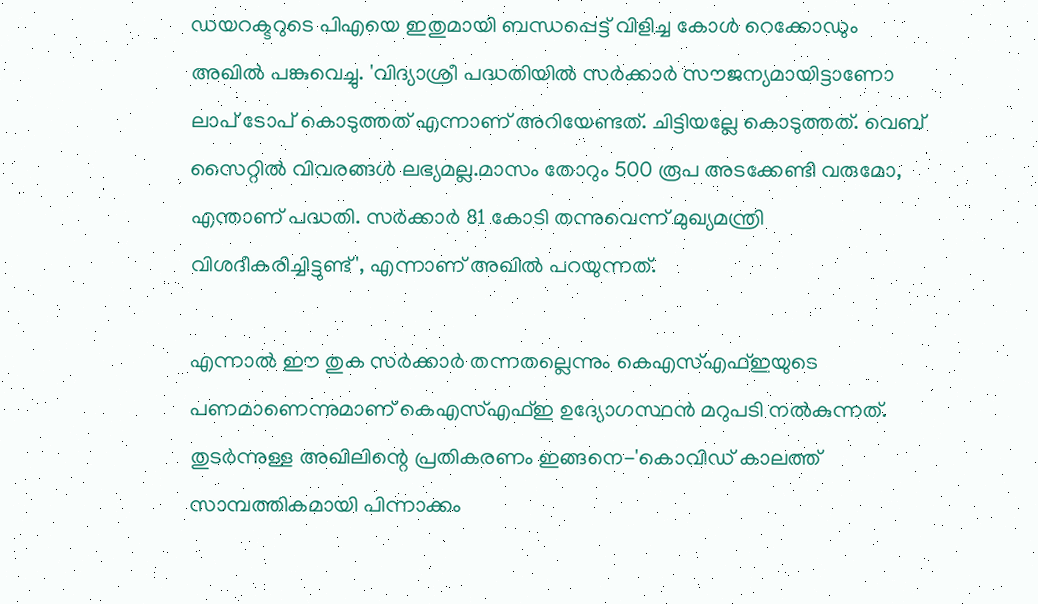ഡയറക്ടറുടെ പിഎയെ ഇതുമായി ബന്ധപ്പെട്ട് വിളിച്ച കോൾ റെക്കോഡും അഖിൽ പങ്കുവെച്ചു. 'വിദ്യാശ്രീ പദ്ധതിയിൽ സർക്കാർ സൗജന്യമായിട്ടാണോ ലാപ് ടോപ് കൊടുത്തത് എന്നാണ് അറിയേണ്ടത്. ചിട്ടിയല്ലേ കൊടുത്തത്. വെബ് സൈറ്റിൽ വിവരങ്ങൾ ലഭ്യമല്ല.മാസം തോറും 500 രൂപ അടക്കേണ്ടി വരുമോ, എന്താണ് പദ്ധതി. സർക്കാർ 81 കോടി തന്നുവെന്ന് മുഖ്യമന്ത്രി വിശദീകരിച്ചിട്ടുണ്ട്', എന്നാണ് അഖിൽ പറയുന്നത്.

എന്നാൽ ഈ തുക സർക്കാർ തന്നതല്ലെന്നും കെഎസ്എഫ്ഇയുടെ പണമാണെന്നുമാണ് കെഎസ്എഫ്ഇ ഉദ്യോഗസ്ഥൻ മറുപടി നൽകുന്നത്. തുടർന്നുള്ള അഖിലിന്റെ പ്രതികരണം ഇങ്ങനെ-'കൊവിഡ് കാലത്ത് സാമ്പത്തികമായി പിന്നാക്കം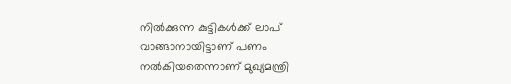നിൽക്കുന്ന കുട്ടികൾക്ക് ലാപ് വാങ്ങാനായിട്ടാണ് പണം നൽകിയതെന്നാണ് മുഖ്യമന്ത്രി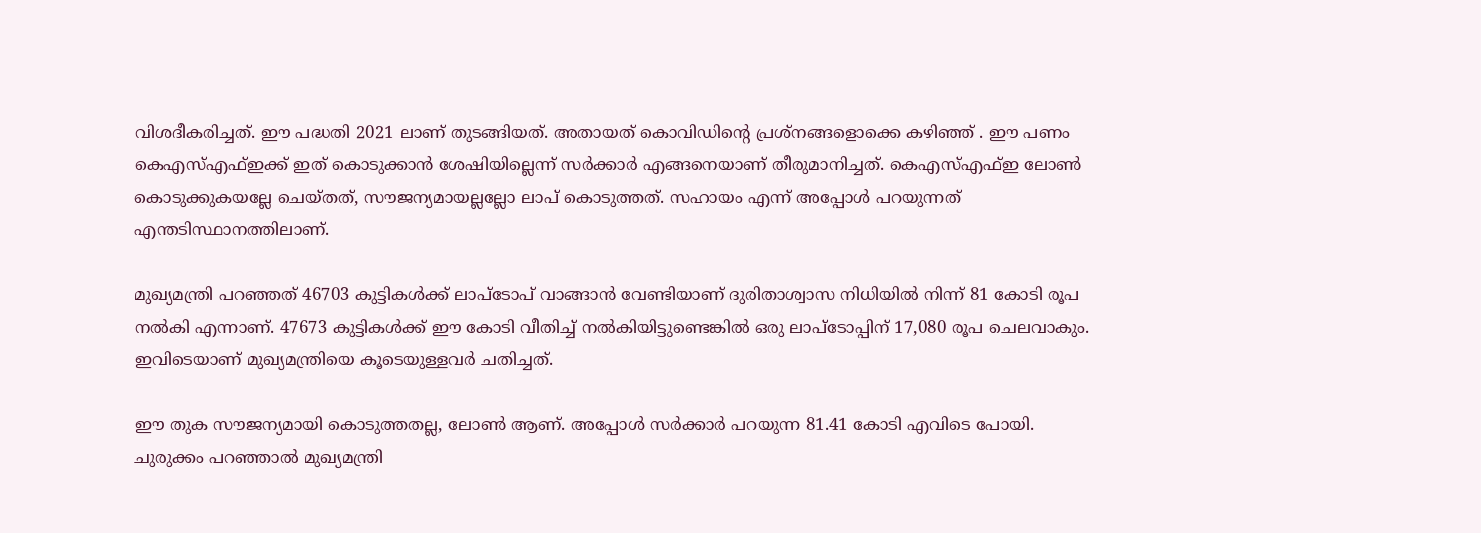വിശദീകരിച്ചത്. ഈ പദ്ധതി 2021 ലാണ് തുടങ്ങിയത്. അതായത് കൊവിഡിന്റെ പ്രശ്നങ്ങളൊക്കെ കഴിഞ്ഞ് . ഈ പണം കെഎസ്എഫ്ഇക്ക് ഇത് കൊടുക്കാൻ ശേഷിയില്ലെന്ന് സർക്കാർ എങ്ങനെയാണ് തീരുമാനിച്ചത്. കെഎസ്എഫ്ഇ ലോൺ കൊടുക്കുകയല്ലേ ചെയ്തത്, സൗജന്യമായല്ലല്ലോ ലാപ് കൊടുത്തത്. സഹായം എന്ന് അപ്പോൾ പറയുന്നത് എന്തടിസ്ഥാനത്തിലാണ്.

മുഖ്യമന്ത്രി പറഞ്ഞത് 46703 കുട്ടികൾക്ക് ലാപ്ടോപ് വാങ്ങാൻ വേണ്ടിയാണ് ദുരിതാശ്വാസ നിധിയിൽ നിന്ന് 81 കോടി രൂപ നൽകി എന്നാണ്. 47673 കുട്ടികൾക്ക് ഈ കോടി വീതിച്ച് നൽകിയിട്ടുണ്ടെങ്കിൽ ഒരു ലാപ്ടോപ്പിന് 17,080 രൂപ ചെലവാകും. ഇവിടെയാണ് മുഖ്യമന്ത്രിയെ കൂടെയുള്ളവർ ചതിച്ചത്.

ഈ തുക സൗജന്യമായി കൊടുത്തതല്ല, ലോൺ ആണ്. അപ്പോൾ സർക്കാർ പറയുന്ന 81.41 കോടി എവിടെ പോയി. ചുരുക്കം പറഞ്ഞാൽ മുഖ്യമന്ത്രി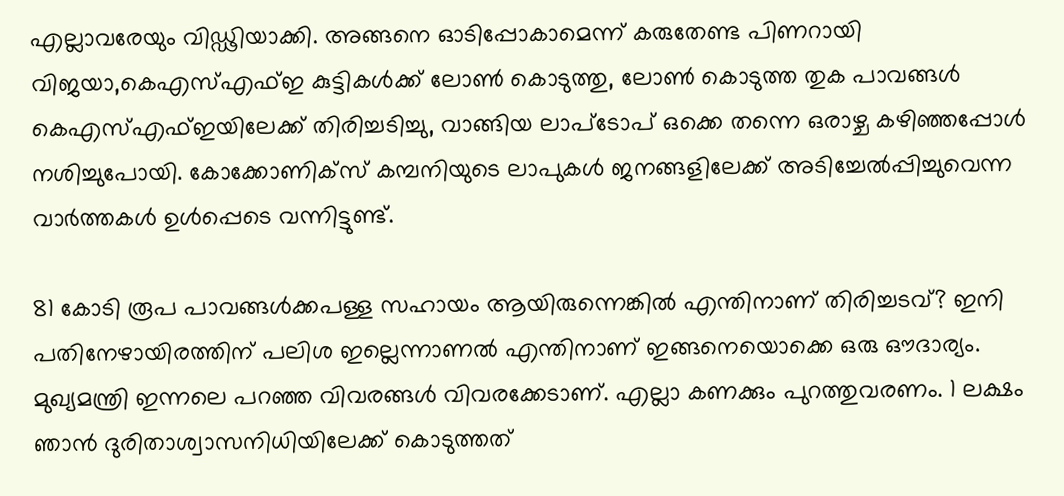എല്ലാവരേയും വിഡ്ഢിയാക്കി. അങ്ങനെ ഓടിപ്പോകാമെന്ന് കരുതേണ്ട പിണറായി വിജയാ,കെഎസ്എഫ്ഇ കുട്ടികൾക്ക് ലോൺ കൊടുത്തു, ലോൺ കൊടുത്ത തുക പാവങ്ങൾ കെഎസ്എഫ്ഇയിലേക്ക് തിരിച്ചടിച്ചു, വാങ്ങിയ ലാപ്ടോപ് ഒക്കെ തന്നെ ഒരാഴ്ച കഴിഞ്ഞപ്പോൾ നശിച്ചുപോയി. കോക്കോണിക്സ് കമ്പനിയുടെ ലാപുകൾ ജനങ്ങളിലേക്ക് അടിച്ചേൽപ്പിച്ചുവെന്ന വാർത്തകൾ ഉൾപ്പെടെ വന്നിട്ടുണ്ട്.

81 കോടി രൂപ പാവങ്ങൾക്കപള്ള സഹായം ആയിരുന്നെങ്കിൽ എന്തിനാണ് തിരിച്ചടവ്? ഇനി പതിനേഴായിരത്തിന് പലിശ ഇല്ലെന്നാണൽ എന്തിനാണ് ഇങ്ങനെയൊക്കെ ഒരു ഔദാര്യം. മുഖ്യമന്ത്രി ഇന്നലെ പറഞ്ഞ വിവരങ്ങൾ വിവരക്കേടാണ്. എല്ലാ കണക്കും പുറത്തുവരണം. 1 ലക്ഷം ഞാൻ ദുരിതാശ്വാസനിധിയിലേക്ക് കൊടുത്തത്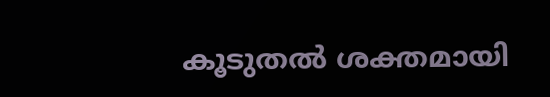കൂടുതൽ ശക്തമായി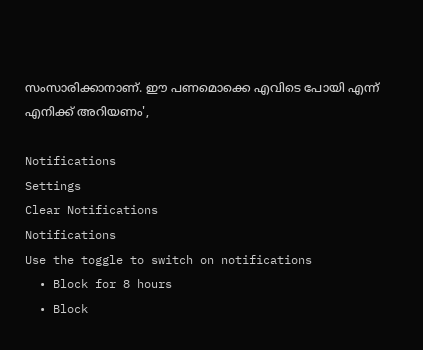സംസാരിക്കാനാണ്. ഈ പണമൊക്കെ എവിടെ പോയി എന്ന് എനിക്ക് അറിയണം',

Notifications
Settings
Clear Notifications
Notifications
Use the toggle to switch on notifications
  • Block for 8 hours
  • Block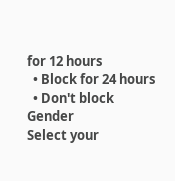for 12 hours
  • Block for 24 hours
  • Don't block
Gender
Select your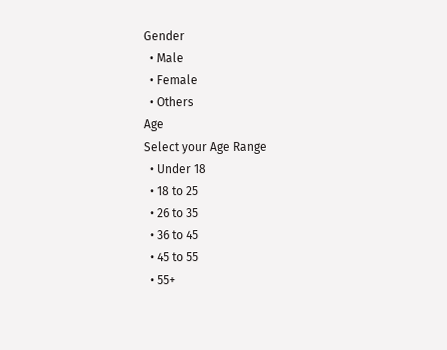Gender
  • Male
  • Female
  • Others
Age
Select your Age Range
  • Under 18
  • 18 to 25
  • 26 to 35
  • 36 to 45
  • 45 to 55
  • 55+